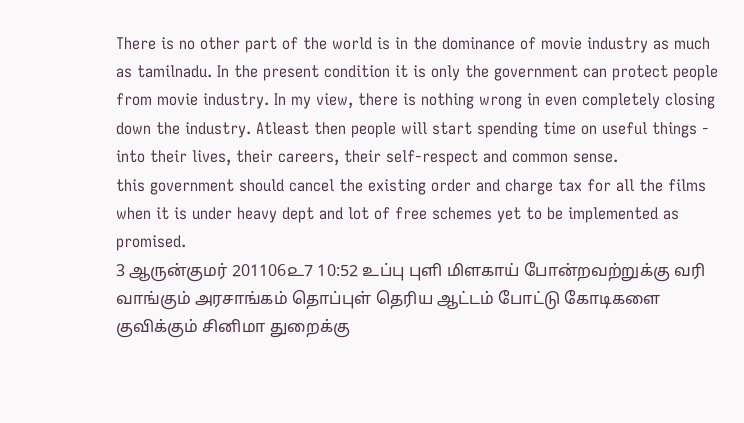There is no other part of the world is in the dominance of movie industry as much as tamilnadu. In the present condition it is only the government can protect people from movie industry. In my view, there is nothing wrong in even completely closing down the industry. Atleast then people will start spending time on useful things - into their lives, their careers, their self-respect and common sense.
this government should cancel the existing order and charge tax for all the films when it is under heavy dept and lot of free schemes yet to be implemented as promised.
3 ஆருன்குமர் 201106௨7 10:52 உப்பு புளி மிளகாய் போன்றவற்றுக்கு வரி வாங்கும் அரசாங்கம் தொப்புள் தெரிய ஆட்டம் போட்டு கோடிகளை குவிக்கும் சினிமா துறைக்கு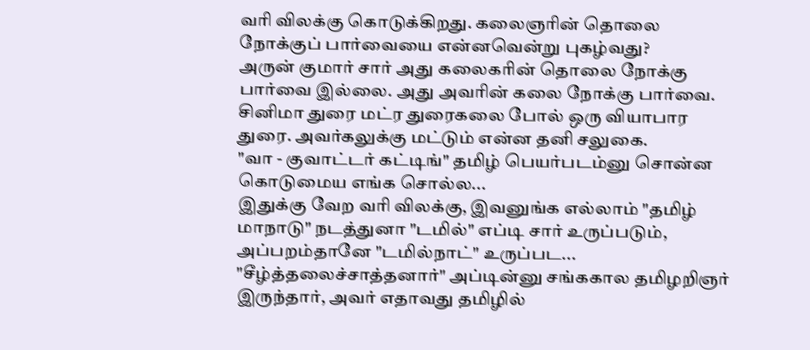வரி விலக்கு கொடுக்கிறது. கலைஞரின் தொலை நோக்குப் பார்வையை என்னவென்று புகழ்வது?
அருன் குமார் சார் அது கலைகரின் தொலை நோக்கு பார்வை இல்லை. அது அவரின் கலை நோக்கு பார்வை. சினிமா துரை மட்ர துரைகலை போல் ஒரு வியாபார துரை. அவர்கலுக்கு மட்டும் என்ன தனி சலுகை.
"வா - குவாட்டர் கட்டிங்" தமிழ் பெயர்படம்னு சொன்ன கொடுமைய எங்க சொல்ல...
இதுக்கு வேற வரி விலக்கு, இவனுங்க எல்லாம் "தமிழ் மாநாடு" நடத்துனா "டமில்" எப்டி சார் உருப்படும், அப்பறம்தானே "டமில்நாட்" உருப்பட...
"சீழ்த்தலைச்சாத்தனார்" அப்டின்னு சங்ககால தமிழறிஞர் இருந்தார், அவர் எதாவது தமிழில்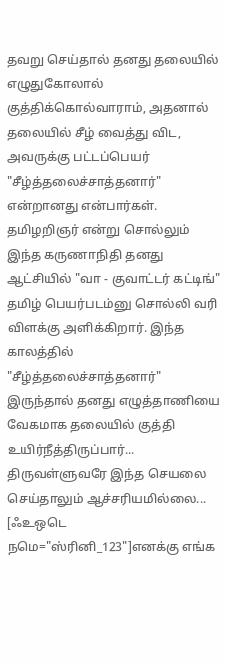தவறு செய்தால் தனது தலையில் எழுதுகோலால் குத்திக்கொல்வாராம், அதனால் தலையில் சீழ் வைத்து விட, அவருக்கு பட்டப்பெயர் "சீழ்த்தலைச்சாத்தனார்" என்றானது என்பார்கள்.
தமிழறிஞர் என்று சொல்லும் இந்த கருணாநிதி தனது ஆட்சியில் "வா - குவாட்டர் கட்டிங்" தமிழ் பெயர்படம்னு சொல்லி வரி விளக்கு அளிக்கிறார். இந்த காலத்தில் "சீழ்த்தலைச்சாத்தனார்" இருந்தால் தனது எழுத்தாணியை வேகமாக தலையில் குத்தி உயிர்நீத்திருப்பார்...
திருவள்ளுவரே இந்த செயலை செய்தாலும் ஆச்சரியமில்லை...
[ஃஉஒடெ நமெ="ஸ்ரினி_123"]எனக்கு எங்க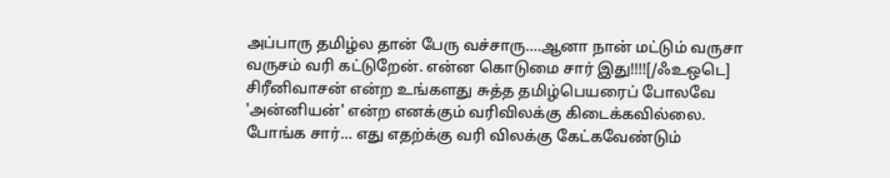அப்பாரு தமிழ்ல தான் பேரு வச்சாரு....ஆனா நான் மட்டும் வருசா வருசம் வரி கட்டுறேன். என்ன கொடுமை சார் இது!!!![/ஃஉஒடெ]
சிரீனிவாசன் என்ற உங்களது சுத்த தமிழ்பெயரைப் போலவே 'அன்னியன்' என்ற எனக்கும் வரிவிலக்கு கிடைக்கவில்லை. போங்க சார்... எது எதற்க்கு வரி விலக்கு கேட்கவேண்டும்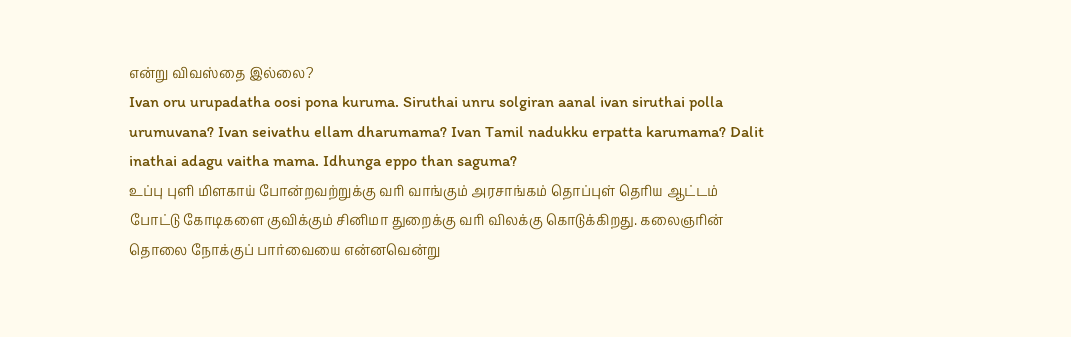என்று விவஸ்தை இல்லை?
Ivan oru urupadatha oosi pona kuruma. Siruthai unru solgiran aanal ivan siruthai polla urumuvana? Ivan seivathu ellam dharumama? Ivan Tamil nadukku erpatta karumama? Dalit inathai adagu vaitha mama. Idhunga eppo than saguma?
உப்பு புளி மிளகாய் போன்றவற்றுக்கு வரி வாங்கும் அரசாங்கம் தொப்புள் தெரிய ஆட்டம் போட்டு கோடிகளை குவிக்கும் சினிமா துறைக்கு வரி விலக்கு கொடுக்கிறது. கலைஞரின் தொலை நோக்குப் பார்வையை என்னவென்று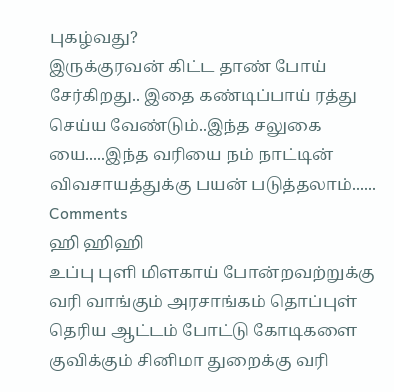புகழ்வது?
இருக்குரவன் கிட்ட தாண் போய் சேர்கிறது.. இதை கண்டிப்பாய் ரத்து செய்ய வேண்டும்..இந்த சலுகை யை.....இந்த வரியை நம் நாட்டின் விவசாயத்துக்கு பயன் படுத்தலாம்......
Comments
ஹி ஹிஹி
உப்பு புளி மிளகாய் போன்றவற்றுக்கு வரி வாங்கும் அரசாங்கம் தொப்புள் தெரிய ஆட்டம் போட்டு கோடிகளை குவிக்கும் சினிமா துறைக்கு வரி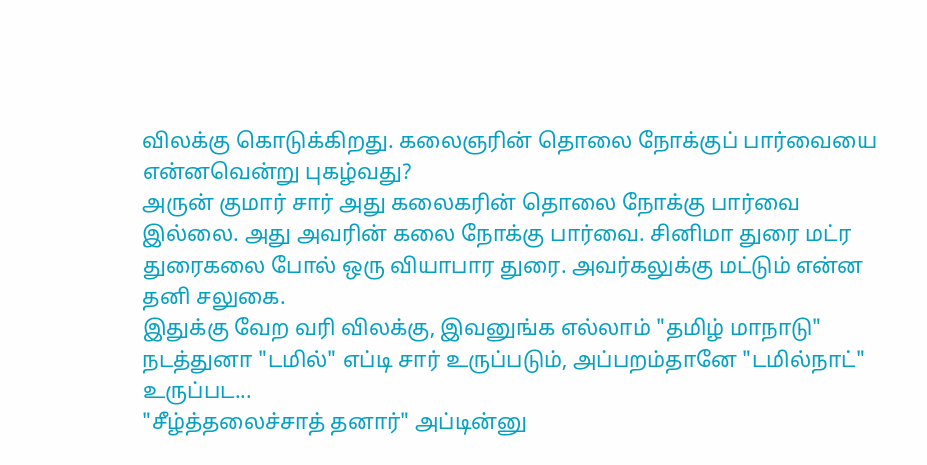விலக்கு கொடுக்கிறது. கலைஞரின் தொலை நோக்குப் பார்வையை என்னவென்று புகழ்வது?
அருன் குமார் சார் அது கலைகரின் தொலை நோக்கு பார்வை இல்லை. அது அவரின் கலை நோக்கு பார்வை. சினிமா துரை மட்ர துரைகலை போல் ஒரு வியாபார துரை. அவர்கலுக்கு மட்டும் என்ன தனி சலுகை.
இதுக்கு வேற வரி விலக்கு, இவனுங்க எல்லாம் "தமிழ் மாநாடு" நடத்துனா "டமில்" எப்டி சார் உருப்படும், அப்பறம்தானே "டமில்நாட்" உருப்பட...
"சீழ்த்தலைச்சாத் தனார்" அப்டின்னு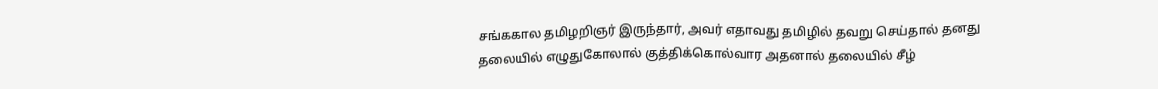சங்ககால தமிழறிஞர் இருந்தார், அவர் எதாவது தமிழில் தவறு செய்தால் தனது தலையில் எழுதுகோலால் குத்திக்கொல்வார அதனால் தலையில் சீழ்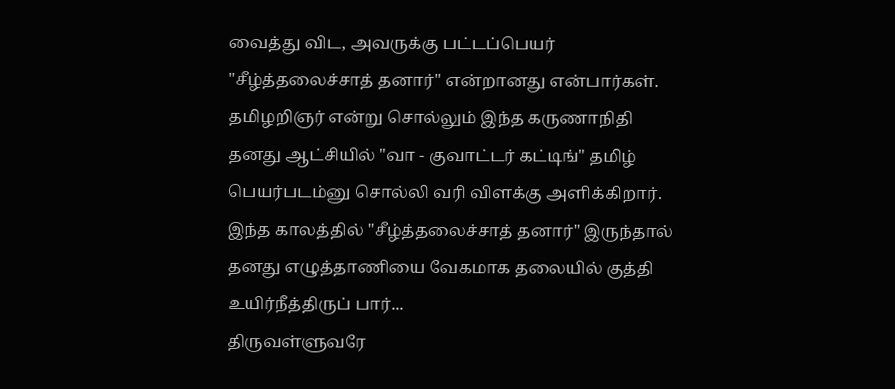வைத்து விட, அவருக்கு பட்டப்பெயர் "சீழ்த்தலைச்சாத் தனார்" என்றானது என்பார்கள்.
தமிழறிஞர் என்று சொல்லும் இந்த கருணாநிதி தனது ஆட்சியில் "வா - குவாட்டர் கட்டிங்" தமிழ் பெயர்படம்னு சொல்லி வரி விளக்கு அளிக்கிறார். இந்த காலத்தில் "சீழ்த்தலைச்சாத் தனார்" இருந்தால் தனது எழுத்தாணியை வேகமாக தலையில் குத்தி உயிர்நீத்திருப் பார்...
திருவள்ளுவரே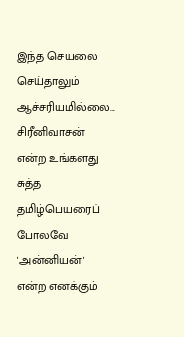இந்த செயலை செய்தாலும் ஆச்சரியமில்லை...
சிரீனிவாசன் என்ற உங்களது சுத்த தமிழ்பெயரைப் போலவே 'அன்னியன்' என்ற எனக்கும்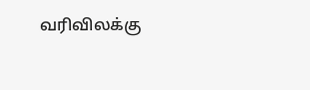வரிவிலக்கு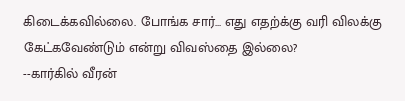கிடைக்கவில்லை. போங்க சார்... எது எதற்க்கு வரி விலக்கு கேட்கவேண்டும் என்று விவஸ்தை இல்லை?
--கார்கில் வீரன்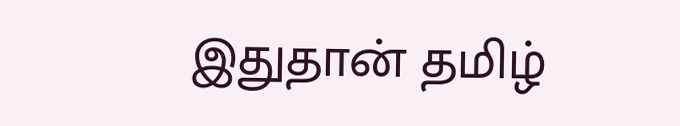இதுதான் தமிழ்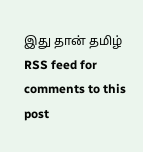இது தான் தமிழ்
RSS feed for comments to this post